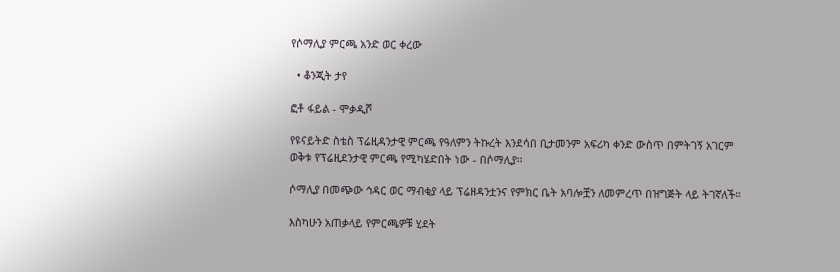የሶማሊያ ምርጫ አንድ ወር ቀረው

  • ቆንጂት ታየ

ፎቶ ፋይል - ሞቃዲሾ

የዩናይትድ ስቴስ ፕሬዚዳንታዊ ምርጫ የዓለምን ትኩረት እንደሳበ ቢታመንም አፍሪካ ቀንድ ውስጥ በምትገኝ አገርም ወቅቱ የፕሬዚደንታዊ ምርጫ የሚካሄድበት ነው - በሶማሊያ፡፡

ሶማሊያ በመጭው ኅዳር ወር ማብቂያ ላይ ፕሬዘዳንቷንና የምክር ቤት አባሎቿን ለመምረጥ በዝግጅት ላይ ትገኛለች።

እስካሁን አጠቃላይ የምርጫዎቹ ሂደት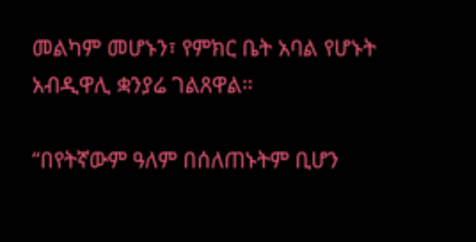መልካም መሆኑን፣ የምክር ቤት አባል የሆኑት አብዲዋሊ ቋንያሬ ገልጸዋል።

“በየትኛውም ዓለም በሰለጠኑትም ቢሆን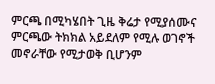ምርጫ በሚካሄበት ጊዜ ቅሬታ የሚያሰሙና ምርጫው ትክክል አይደለም የሚሉ ወገኖች መኖራቸው የሚታወቅ ቢሆንም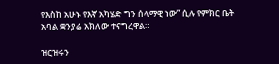የእስከ አሁኑ የእኛ አካሄድ ግን ሰላማዊ ነው” ሲሉ የምክር ቤት አባል ቋንያሬ አክለው ተናግረዋል።

ዝርዝሩን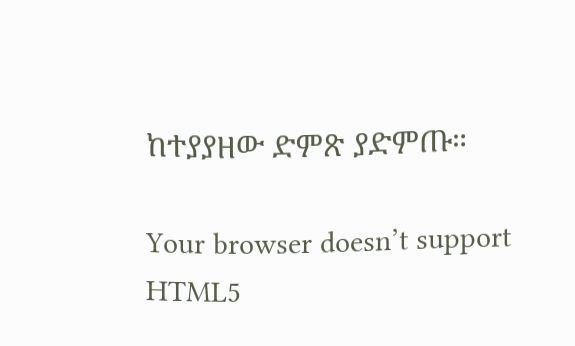ከተያያዘው ድምጽ ያድምጡ።

Your browser doesn’t support HTML5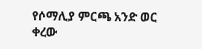የሶማሊያ ምርጫ አንድ ወር ቀረው